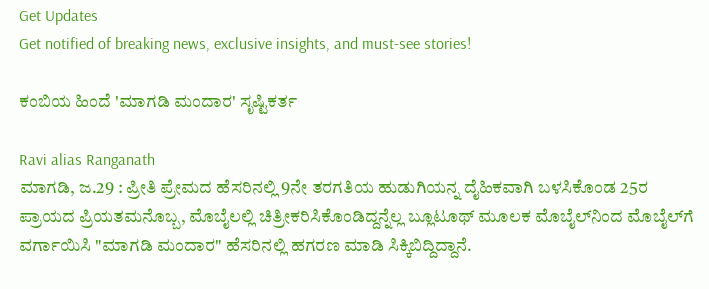Get Updates
Get notified of breaking news, exclusive insights, and must-see stories!

ಕಂಬಿಯ ಹಿಂದೆ 'ಮಾಗಡಿ ಮಂದಾರ' ಸೃಷ್ಟಿಕರ್ತ

Ravi alias Ranganath
ಮಾಗಡಿ, ಜ.29 : ಪ್ರೀತಿ ಪ್ರೇಮದ ಹೆಸರಿನಲ್ಲಿ 9ನೇ ತರಗತಿಯ ಹುಡುಗಿಯನ್ನ ದೈಹಿಕವಾಗಿ ಬಳಸಿಕೊಂಡ 25ರ ಪ್ರಾಯದ ಪ್ರಿಯತಮನೊಬ್ಬ, ಮೊಬೈಲಲ್ಲಿ ಚಿತ್ರೀಕರಿಸಿಕೊಂಡಿದ್ದನ್ನೆಲ್ಲ ಬ್ಲೂಟೂಥ್ ಮೂಲಕ ಮೊಬೈಲ್‌ನಿಂದ ಮೊಬೈಲ್‌ಗೆ ವರ್ಗಾಯಿಸಿ "ಮಾಗಡಿ ಮಂದಾರ" ಹೆಸರಿನಲ್ಲಿ ಹಗರಣ ಮಾಡಿ ಸಿಕ್ಕಿಬಿದ್ದಿದ್ದಾನೆ.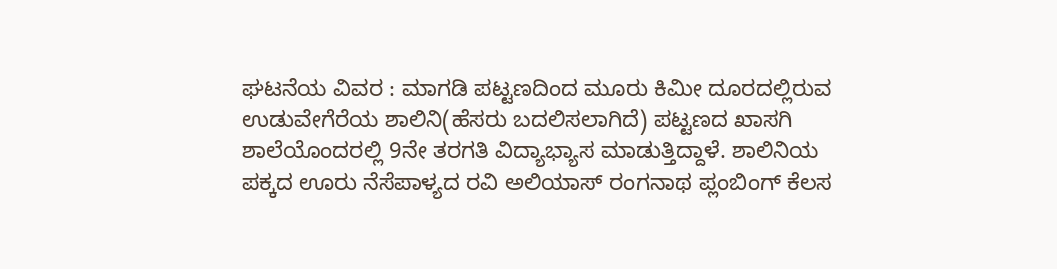ಘಟನೆಯ ವಿವರ : ಮಾಗಡಿ ಪಟ್ಟಣದಿಂದ ಮೂರು ಕಿಮೀ ದೂರದಲ್ಲಿರುವ ಉಡುವೇಗೆರೆಯ ಶಾಲಿನಿ(ಹೆಸರು ಬದಲಿಸಲಾಗಿದೆ) ಪಟ್ಟಣದ ಖಾಸಗಿ ಶಾಲೆಯೊಂದರಲ್ಲಿ 9ನೇ ತರಗತಿ ವಿದ್ಯಾಭ್ಯಾಸ ಮಾಡುತ್ತಿದ್ದಾಳೆ. ಶಾಲಿನಿಯ ಪಕ್ಕದ ಊರು ನೆಸೆಪಾಳ್ಯದ ರವಿ ಅಲಿಯಾಸ್ ರಂಗನಾಥ ಪ್ಲಂಬಿಂಗ್ ಕೆಲಸ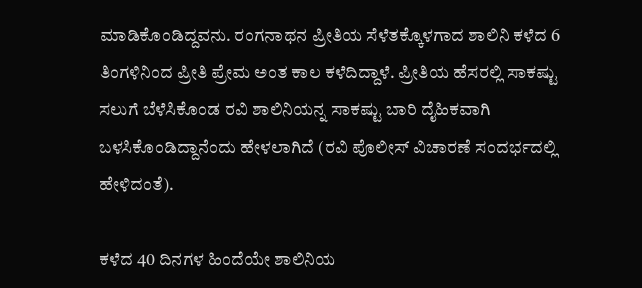ಮಾಡಿಕೊಂಡಿದ್ದವನು. ರಂಗನಾಥನ ಪ್ರೀತಿಯ ಸೆಳೆತಕ್ಕೊಳಗಾದ ಶಾಲಿನಿ ಕಳೆದ 6 ತಿಂಗಳಿನಿಂದ ಪ್ರೀತಿ ಪ್ರೇಮ ಅಂತ ಕಾಲ ಕಳೆದಿದ್ದಾಳೆ. ಪ್ರೀತಿಯ ಹೆಸರಲ್ಲಿ ಸಾಕಷ್ಟು ಸಲುಗೆ ಬೆಳೆಸಿಕೊಂಡ ರವಿ ಶಾಲಿನಿಯನ್ನ ಸಾಕಷ್ಟು ಬಾರಿ ದೈಹಿಕವಾಗಿ ಬಳಸಿಕೊಂಡಿದ್ದಾನೆಂದು ಹೇಳಲಾಗಿದೆ (ರವಿ ಪೊಲೀಸ್ ವಿಚಾರಣೆ ಸಂದರ್ಭದಲ್ಲಿ ಹೇಳಿದಂತೆ).

ಕಳೆದ 40 ದಿನಗಳ ಹಿಂದೆಯೇ ಶಾಲಿನಿಯ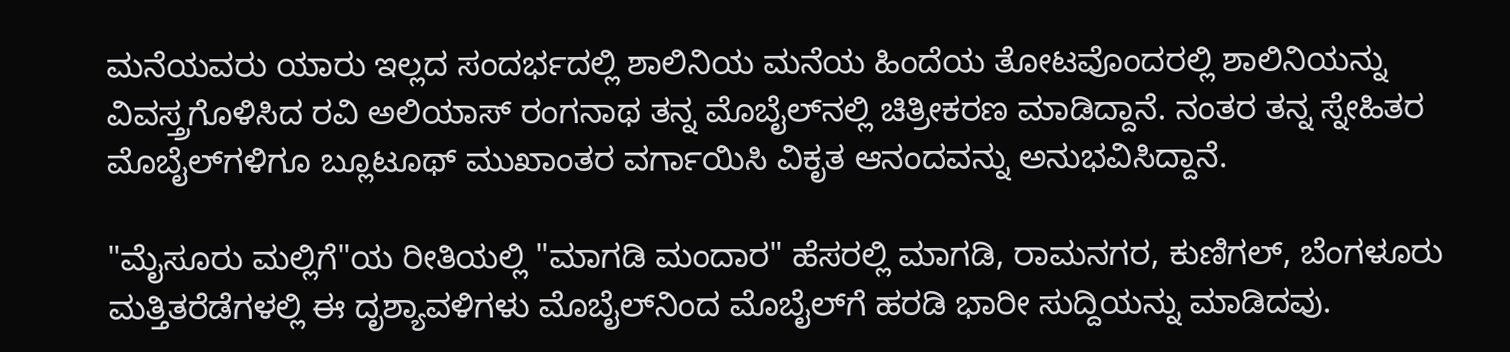ಮನೆಯವರು ಯಾರು ಇಲ್ಲದ ಸಂದರ್ಭದಲ್ಲಿ ಶಾಲಿನಿಯ ಮನೆಯ ಹಿಂದೆಯ ತೋಟವೊಂದರಲ್ಲಿ ಶಾಲಿನಿಯನ್ನು ವಿವಸ್ತ್ರಗೊಳಿಸಿದ ರವಿ ಅಲಿಯಾಸ್ ರಂಗನಾಥ ತನ್ನ ಮೊಬೈಲ್‌ನಲ್ಲಿ ಚಿತ್ರೀಕರಣ ಮಾಡಿದ್ದಾನೆ. ನಂತರ ತನ್ನ ಸ್ನೇಹಿತರ ಮೊಬೈಲ್‌ಗಳಿಗೂ ಬ್ಲೂಟೂಥ್ ಮುಖಾಂತರ ವರ್ಗಾಯಿಸಿ ವಿಕೃತ ಆನಂದವನ್ನು ಅನುಭವಿಸಿದ್ದಾನೆ.

"ಮೈಸೂರು ಮಲ್ಲಿಗೆ"ಯ ರೀತಿಯಲ್ಲಿ "ಮಾಗಡಿ ಮಂದಾರ" ಹೆಸರಲ್ಲಿ ಮಾಗಡಿ, ರಾಮನಗರ, ಕುಣಿಗಲ್, ಬೆಂಗಳೂರು ಮತ್ತಿತರೆಡೆಗಳಲ್ಲಿ ಈ ದೃಶ್ಯಾವಳಿಗಳು ಮೊಬೈಲ್‌ನಿಂದ ಮೊಬೈಲ್‌ಗೆ ಹರಡಿ ಭಾರೀ ಸುದ್ದಿಯನ್ನು ಮಾಡಿದವು.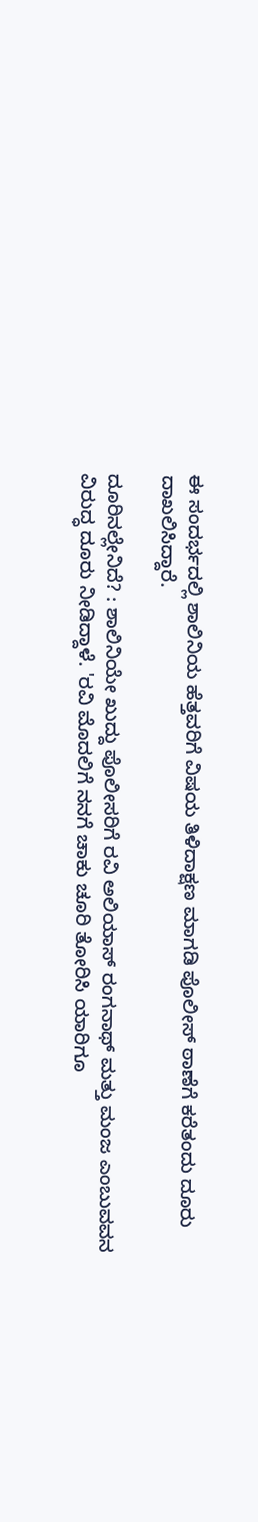ಈ ಸಂದರ್ಭದಲ್ಲಿ ಶಾಲಿನಿಯ ಹೆತ್ತವರಿಗೆ ವಿಷಯ ತಿಳಿದಾಕ್ಷಣ ಮಾಗಡಿ ಪೊಲೀಸ್ ಠಾಣೆಗೆ ಕರೆತಂದು ದೂರು ದಾಖಲಿಸಿದ್ದಾರೆ.

ದೂರಿನಲ್ಲೇನಿದೆ? : ಶಾಲಿನಿಯೇ ಖುದ್ದು ಪೊಲೀಸರಿಗೆ ರವಿ ಅಲಿಯಾಸ್ ರಂಗನಾಥ್ ಮತ್ತು ಮಂಜ ಎಂಬುವವನ ವಿರುದ್ಧ ದೂರು ನೀಡಿದ್ದಾಳೆ. 'ರವಿ ಮೊದಲಿಗೆ ನನಗೆ ಚಾಕು ಚೂರಿ ತೋರಿಸಿ ಯಾರಿಗೂ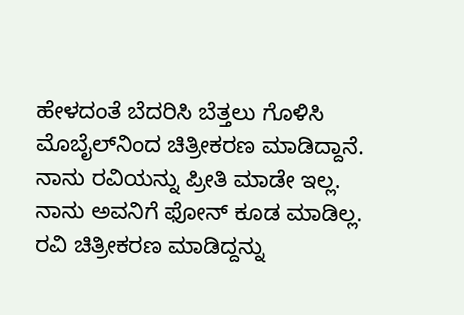ಹೇಳದಂತೆ ಬೆದರಿಸಿ ಬೆತ್ತಲು ಗೊಳಿಸಿ ಮೊಬೈಲ್‌ನಿಂದ ಚಿತ್ರೀಕರಣ ಮಾಡಿದ್ದಾನೆ. ನಾನು ರವಿಯನ್ನು ಪ್ರೀತಿ ಮಾಡೇ ಇಲ್ಲ. ನಾನು ಅವನಿಗೆ ಫೋನ್ ಕೂಡ ಮಾಡಿಲ್ಲ. ರವಿ ಚಿತ್ರೀಕರಣ ಮಾಡಿದ್ದನ್ನು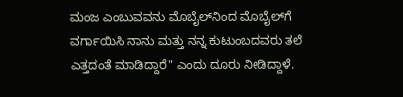ಮಂಜ ಎಂಬುವವನು ಮೊಬೈಲ್‌ನಿಂದ ಮೊಬೈಲ್‌ಗೆ ವರ್ಗಾಯಿಸಿ ನಾನು ಮತ್ತು ನನ್ನ ಕುಟುಂಬದವರು ತಲೆ ಎತ್ತದಂತೆ ಮಾಡಿದ್ದಾರೆ" ಎಂದು ದೂರು ನೀಡಿದ್ದಾಳೆ.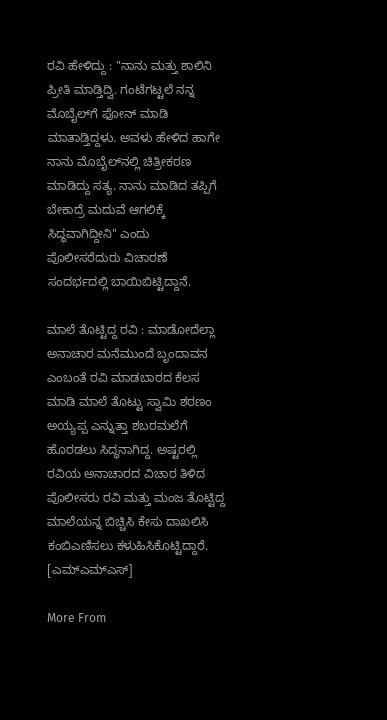ರವಿ ಹೇಳಿದ್ದು : "ನಾನು ಮತ್ತು ಶಾಲಿನಿ ಪ್ರೀತಿ ಮಾಡ್ತಿದ್ವಿ. ಗಂಟೆಗಟ್ಟಲೆ ನನ್ನ ಮೊಬೈಲ್‌ಗೆ ಫೋನ್ ಮಾಡಿ ಮಾತಾಡ್ತಿದ್ದಳು. ಅವಳು ಹೇಳಿದ ಹಾಗೇ ನಾನು ಮೊಬೈಲ್‌ನಲ್ಲಿ ಚಿತ್ರೀಕರಣ ಮಾಡಿದ್ದು ಸತ್ಯ. ನಾನು ಮಾಡಿದ ತಪ್ಪಿಗೆ ಬೇಕಾದ್ರೆ ಮದುವೆ ಆಗಲಿಕ್ಕೆ ಸಿದ್ಧವಾಗಿದ್ದೀನಿ" ಎಂದು ಪೊಲೀಸರೆದುರು ವಿಚಾರಣೆ ಸಂದರ್ಭದಲ್ಲಿ ಬಾಯಿಬಿಟ್ಟಿದ್ದಾನೆ.

ಮಾಲೆ ತೊಟ್ಟಿದ್ದ ರವಿ : ಮಾಡೋದೆಲ್ಲಾ ಅನಾಚಾರ ಮನೆಮುಂದೆ ಬೃಂದಾವನ ಎಂಬಂತೆ ರವಿ ಮಾಡಬಾರದ ಕೆಲಸ ಮಾಡಿ ಮಾಲೆ ತೊಟ್ಟು ಸ್ವಾಮಿ ಶರಣಂ ಅಯ್ಯಪ್ಪ ಎನ್ನುತ್ತಾ ಶಬರಮಲೆಗೆ ಹೊರಡಲು ಸಿದ್ಧನಾಗಿದ್ದ. ಅಷ್ಟರಲ್ಲಿ ರವಿಯ ಅನಾಚಾರದ ವಿಚಾರ ತಿಳಿದ ಪೊಲೀಸರು ರವಿ ಮತ್ತು ಮಂಜ ತೊಟ್ಟಿದ್ದ ಮಾಲೆಯನ್ನ ಬಿಚ್ಚಿಸಿ ಕೇಸು ದಾಖಲಿಸಿ ಕಂಬಿಎಣಿಸಲು ಕಳುಹಿಸಿಕೊಟ್ಟಿದ್ದಾರೆ. [ಎಮ್ಎಮ್ಎಸ್]

More From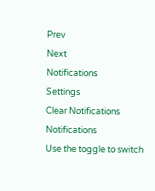Prev
Next
Notifications
Settings
Clear Notifications
Notifications
Use the toggle to switch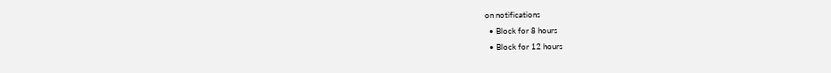on notifications
  • Block for 8 hours
  • Block for 12 hours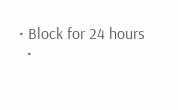• Block for 24 hours
  •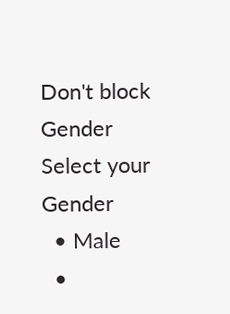Don't block
Gender
Select your Gender
  • Male
  •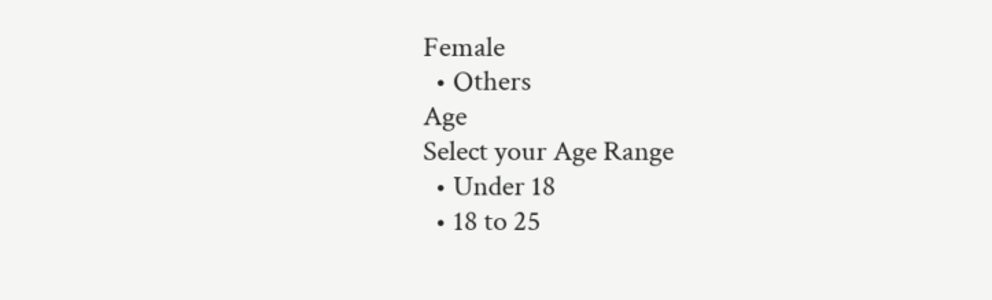Female
  • Others
Age
Select your Age Range
  • Under 18
  • 18 to 25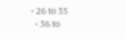• 26 to 35
  • 36 to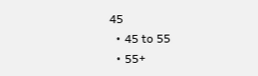45
  • 45 to 55
  • 55+